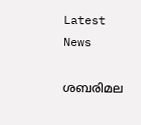Latest News

ശബരിമല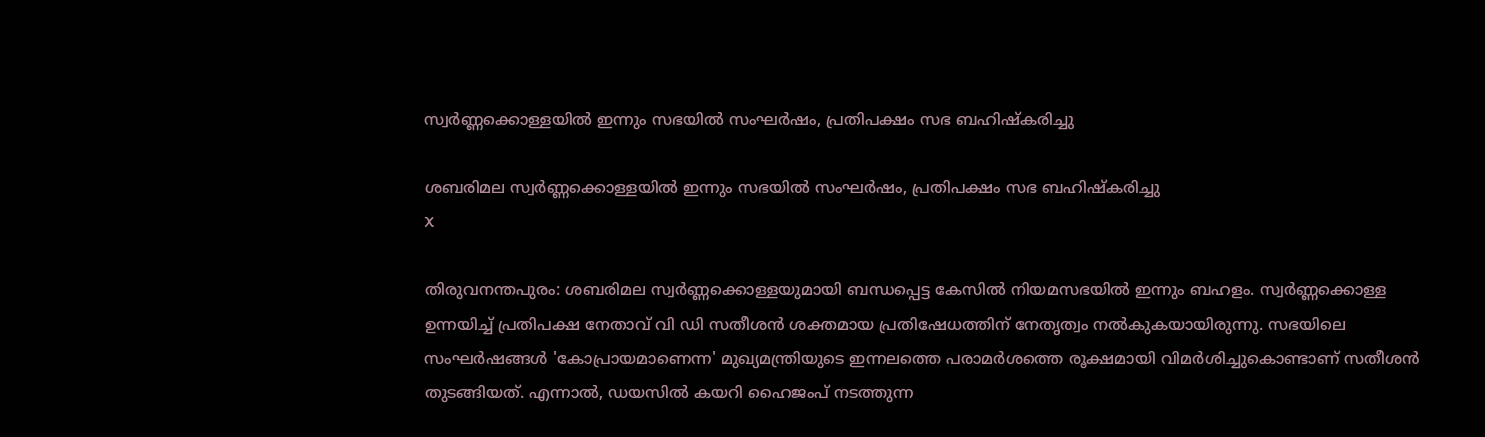സ്വര്‍ണ്ണക്കൊള്ളയില്‍ ഇന്നും സഭയില്‍ സംഘര്‍ഷം, പ്രതിപക്ഷം സഭ ബഹിഷ്‌കരിച്ചു

ശബരിമല സ്വര്‍ണ്ണക്കൊള്ളയില്‍ ഇന്നും സഭയില്‍ സംഘര്‍ഷം, പ്രതിപക്ഷം സഭ ബഹിഷ്‌കരിച്ചു
X

തിരുവനന്തപുരം: ശബരിമല സ്വര്‍ണ്ണക്കൊള്ളയുമായി ബന്ധപ്പെട്ട കേസില്‍ നിയമസഭയില്‍ ഇന്നും ബഹളം. സ്വര്‍ണ്ണക്കൊള്ള ഉന്നയിച്ച് പ്രതിപക്ഷ നേതാവ് വി ഡി സതീശന്‍ ശക്തമായ പ്രതിഷേധത്തിന് നേതൃത്വം നല്‍കുകയായിരുന്നു. സഭയിലെ സംഘര്‍ഷങ്ങള്‍ 'കോപ്രായമാണെന്ന' മുഖ്യമന്ത്രിയുടെ ഇന്നലത്തെ പരാമര്‍ശത്തെ രൂക്ഷമായി വിമര്‍ശിച്ചുകൊണ്ടാണ് സതീശന്‍ തുടങ്ങിയത്. എന്നാല്‍, ഡയസില്‍ കയറി ഹൈജംപ് നടത്തുന്ന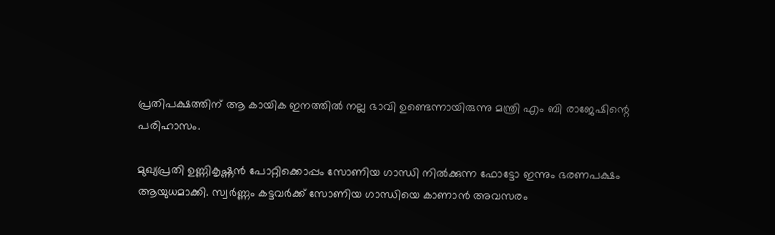പ്രതിപക്ഷത്തിന് ആ കായിക ഇനത്തില്‍ നല്ല ഭാവി ഉണ്ടെന്നായിരുന്നു മന്ത്രി എം ബി രാജേഷിന്റെ പരിഹാസം.

മുഖ്യപ്രതി ഉണ്ണികൃഷ്ണന്‍ പോറ്റിക്കൊപ്പം സോണിയ ഗാന്ധി നില്‍ക്കുന്ന ഫോട്ടോ ഇന്നും ഭരണപക്ഷം ആയുധമാക്കി. സ്വര്‍ണ്ണം കട്ടവര്‍ക്ക് സോണിയ ഗാന്ധിയെ കാണാന്‍ അവസരം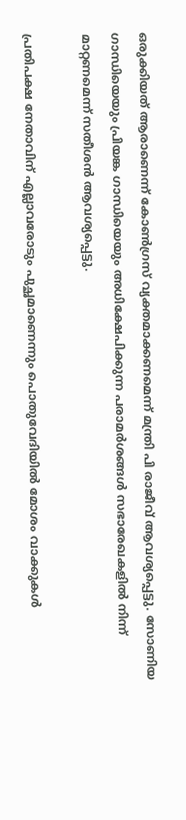ഒരുക്കിയത് ആരാണെന്ന് കോണ്‍ഗ്രസ് വ്യക്തമാക്കണമെന്ന് മന്ത്രി പി രാജീവ് ആവശ്യപ്പെട്ടു. സോണിയ ഗാന്ധിയെയും പ്രിയങ്ക ഗാന്ധിയെയും അധിക്ഷേപിക്കുന്ന പരാമര്‍ശങ്ങള്‍ സഭാരേഖകളില്‍ നിന്ന് മാറ്റണമെന്ന് സതീശന്‍ ആവശ്യപ്പെട്ടു.

പ്രതിപക്ഷ നേതാവിന് എല്ലാവരോടും പുച്ഛമാണെന്നും പൊതുവേദിയില്‍ മോശം വാക്കുകള്‍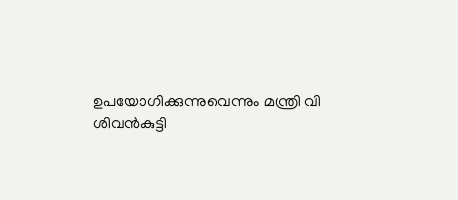ഉപയോഗിക്കുന്നുവെന്നും മന്ത്രി വി ശിവന്‍കുട്ടി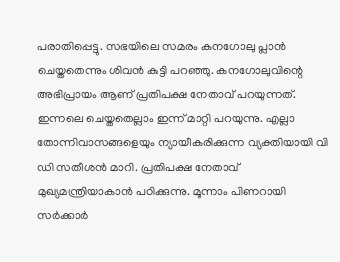പരാതിപ്പെട്ടു. സഭയിലെ സമരം കനഗോലു പ്ലാന്‍ ചെയ്തതെന്നും ശിവന്‍ കുട്ടി പറഞ്ഞു. കനഗോലുവിന്റെ അഭിപ്രായം ആണ് പ്രതിപക്ഷ നേതാവ് പറയുന്നത്. ഇന്നലെ ചെയ്തതെല്ലാം ഇന്ന് മാറ്റി പറയുന്നു. എല്ലാ തോന്നിവാസങ്ങളെയും ന്യായീകരിക്കുന്ന വ്യക്തിയായി വി ഡി സതീശന്‍ മാറി. പ്രതിപക്ഷ നേതാവ് മുഖ്യമന്ത്രിയാകാന്‍ പഠിക്കുന്നു. മൂന്നാം പിണറായി സര്‍ക്കാര്‍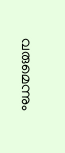വരുമെന്നും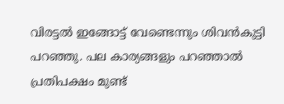വിരട്ടല്‍ ഇങ്ങോട്ട് വേണ്ടെന്നും ശിവന്‍കുട്ടി പറഞ്ഞു. പല കാര്യങ്ങളും പറഞ്ഞാല്‍ പ്രതിപക്ഷം മുണ്ട്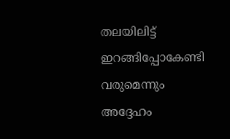തലയിലിട്ട് ഇറങ്ങിപ്പോകേണ്ടി വരുമെന്നും അദ്ദേഹം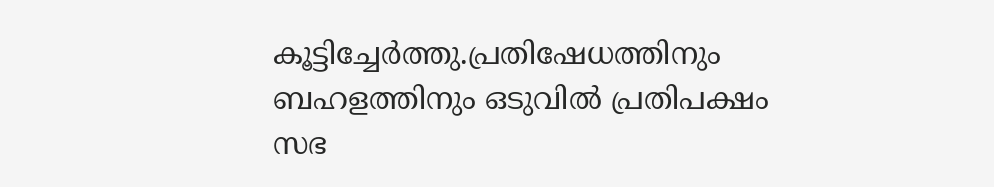കൂട്ടിച്ചേര്‍ത്തു.പ്രതിഷേധത്തിനും ബഹളത്തിനും ഒടുവില്‍ പ്രതിപക്ഷം സഭ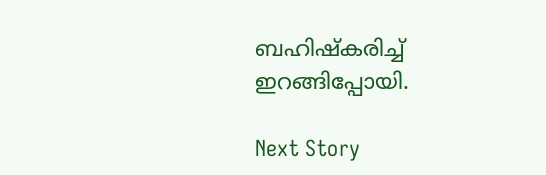ബഹിഷ്‌കരിച്ച് ഇറങ്ങിപ്പോയി.

Next Story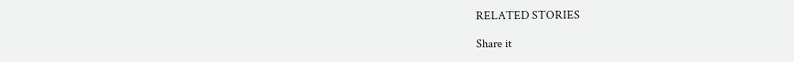RELATED STORIES

Share it